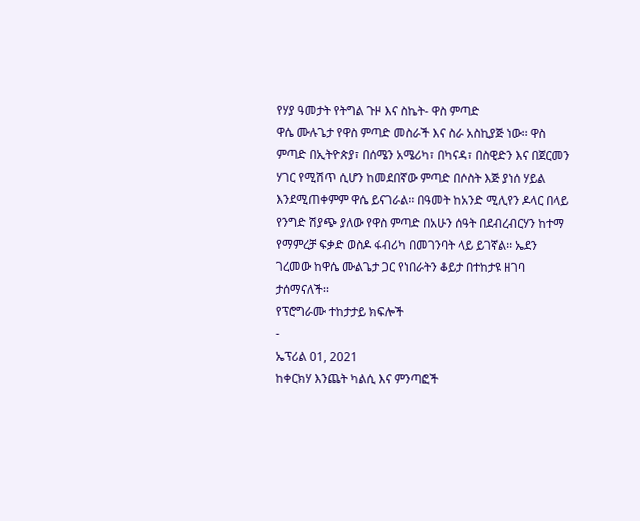የሃያ ዓመታት የትግል ጉዞ እና ስኬት- ዋስ ምጣድ
ዋሴ ሙሉጌታ የዋስ ምጣድ መስራች እና ስራ አስኪያጅ ነው፡፡ ዋስ ምጣድ በኢትዮጵያ፣ በሰሜን አሜሪካ፣ በካናዳ፣ በስዊድን እና በጀርመን ሃገር የሚሽጥ ሲሆን ከመደበኛው ምጣድ በሶስት እጅ ያነሰ ሃይል እንደሚጠቀምም ዋሴ ይናገራል፡፡ በዓመት ከአንድ ሚሊየን ዶላር በላይ የንግድ ሽያጭ ያለው የዋስ ምጣድ በአሁን ሰዓት በደብረብርሃን ከተማ የማምረቻ ፍቃድ ወስዶ ፋብሪካ በመገንባት ላይ ይገኛል፡፡ ኤደን ገረመው ከዋሴ ሙልጌታ ጋር የነበራትን ቆይታ በተከታዩ ዘገባ ታሰማናለች፡፡
የፕሮግራሙ ተከታታይ ክፍሎች
-
ኤፕሪል 01, 2021
ከቀርክሃ እንጨት ካልሲ እና ምንጣፎች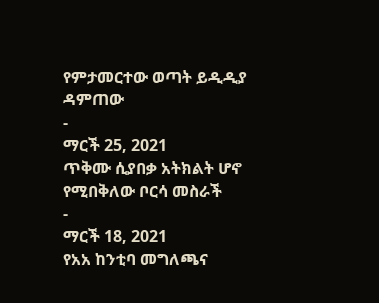የምታመርተው ወጣት ይዲዲያ ዳምጠው
-
ማርች 25, 2021
ጥቅሙ ሲያበቃ አትክልት ሆኖ የሚበቅለው ቦርሳ መስራች
-
ማርች 18, 2021
የአአ ከንቲባ መግለጫና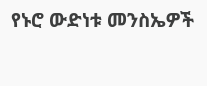የኑሮ ውድነቱ መንስኤዎች